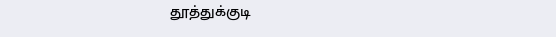தூத்துக்குடி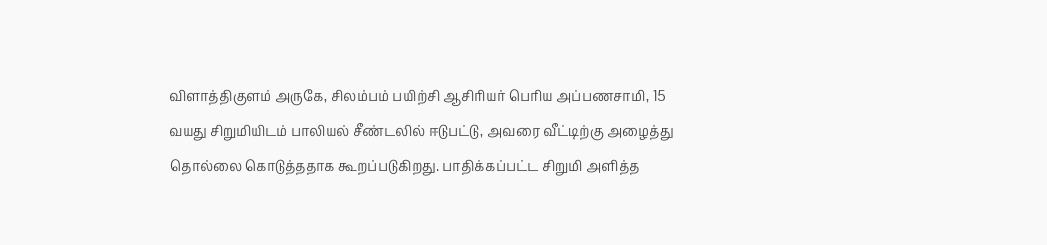விளாத்திகுளம் அருகே, சிலம்பம் பயிற்சி ஆசிரியர் பெரிய அப்பணசாமி, 15 வயது சிறுமியிடம் பாலியல் சீண்டலில் ஈடுபட்டு, அவரை வீட்டிற்கு அழைத்து தொல்லை கொடுத்ததாக கூறப்படுகிறது. பாதிக்கப்பட்ட சிறுமி அளித்த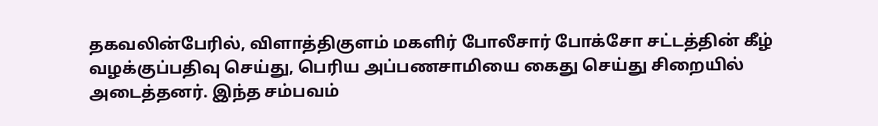தகவலின்பேரில், விளாத்திகுளம் மகளிர் போலீசார் போக்சோ சட்டத்தின் கீழ் வழக்குப்பதிவு செய்து, பெரிய அப்பணசாமியை கைது செய்து சிறையில் அடைத்தனர். இந்த சம்பவம்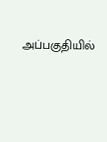அப்பகுதியில்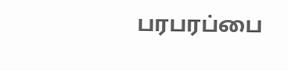பரபரப்பை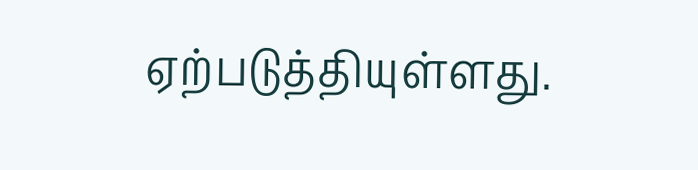ஏற்படுத்தியுள்ளது.